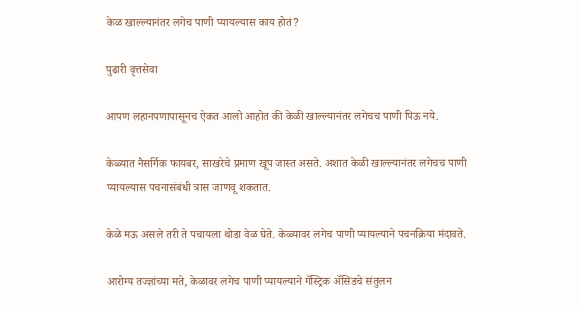केळ खाल्ल्यानंतर लगेच पाणी प्यायल्यास काय होतं?

पुढारी वृत्तसेवा

आपण लहानपणापासूनच ऐकत आलो आहोत की केळी खाल्ल्यानंतर लगेचच पाणी पिऊ नये.

केळ्यात नैसर्गिक फायबर, साखरेचे प्रमाण खूप जास्त असते. अशात केळी खाल्ल्यानंतर लगेचच पाणी प्यायल्यास पचनासंबंधी त्रास जाणवू शकतात.

केळे मऊ असले तरी ते पचायला थोडा वेळ घेते. केळ्यावर लगेच पाणी प्यायल्याने पचनक्रिया मंदावते.

आरोग्य तज्ज्ञांच्या मते, केळावर लगेच पाणी प्यायल्याने गॅस्ट्रिक ॲसिडचे संतुलन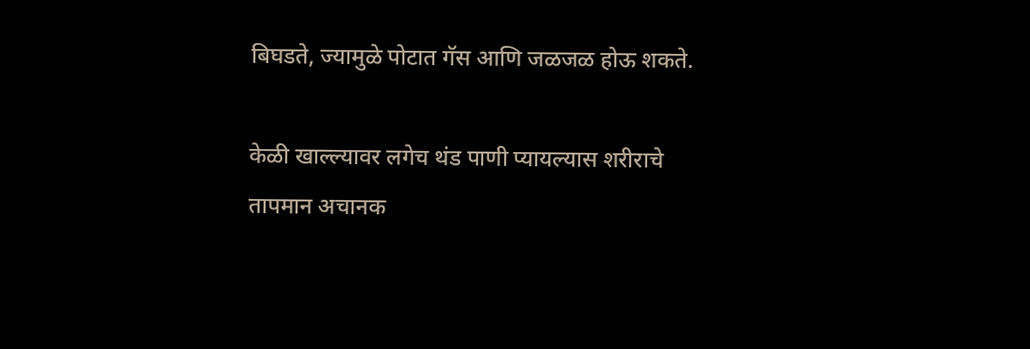बिघडते, ज्यामुळे पोटात गॅस आणि जळजळ होऊ शकते.

केळी खाल्ल्यावर लगेच थंड पाणी प्यायल्यास शरीराचे तापमान अचानक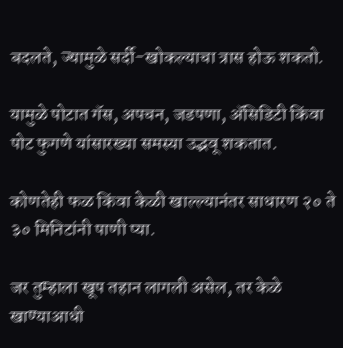बदलते, ज्यामुळे सर्दी-खोकल्याचा त्रास होऊ शकतो.

यामुळे पोटात गॅस, अपचन, जडपणा, ॲसिडिटी किंवा पोट फुगणे यांसारख्या समस्या उद्भवू शकतात.

कोणतेही फळ किंवा केळी खाल्ल्यानंतर साधारण २० ते ३० मिनिटांनी पाणी प्या.

जर तुम्हाला खूप तहान लागली असेल, तर केळे खाण्याआधी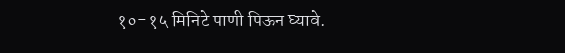१०-१५ मिनिटे पाणी पिऊन घ्यावे.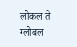लोकल ते ग्लोबल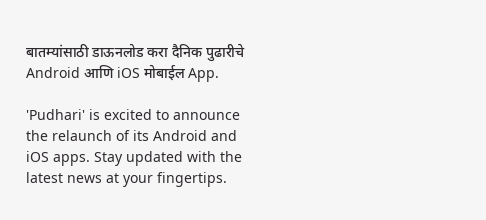बातम्यांसाठी डाऊनलोड करा दैनिक पुढारीचे Android आणि iOS मोबाईल App.

'Pudhari' is excited to announce the relaunch of its Android and iOS apps. Stay updated with the latest news at your fingertips.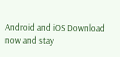Android and iOS Download now and stay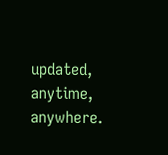updated, anytime, anywhere.